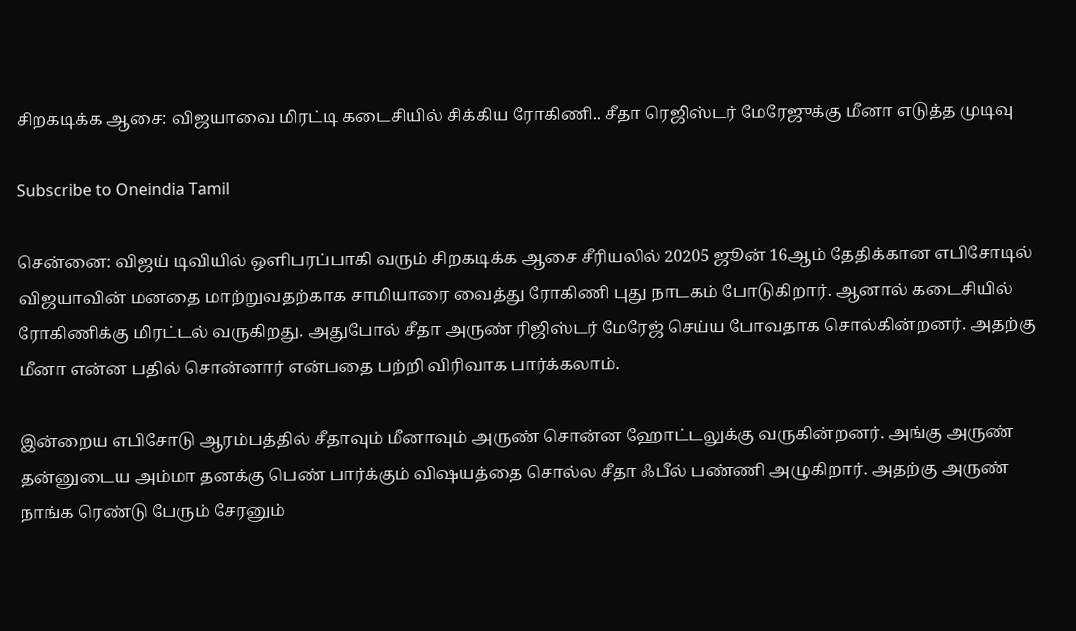சிறகடிக்க ஆசை: விஜயாவை மிரட்டி கடைசியில் சிக்கிய ரோகிணி.. சீதா ரெஜிஸ்டர் மேரேஜுக்கு மீனா எடுத்த முடிவு

Subscribe to Oneindia Tamil

சென்னை: விஜய் டிவியில் ஒளிபரப்பாகி வரும் சிறகடிக்க ஆசை சீரியலில் 20205 ஜூன் 16ஆம் தேதிக்கான எபிசோடில் விஜயாவின் மனதை மாற்றுவதற்காக சாமியாரை வைத்து ரோகிணி புது நாடகம் போடுகிறார். ஆனால் கடைசியில் ரோகிணிக்கு மிரட்டல் வருகிறது. அதுபோல் சீதா அருண் ரிஜிஸ்டர் மேரேஜ் செய்ய போவதாக சொல்கின்றனர். அதற்கு மீனா என்ன பதில் சொன்னார் என்பதை பற்றி விரிவாக பார்க்கலாம்.

இன்றைய எபிசோடு ஆரம்பத்தில் சீதாவும் மீனாவும் அருண் சொன்ன ஹோட்டலுக்கு வருகின்றனர். அங்கு அருண் தன்னுடைய அம்மா தனக்கு பெண் பார்க்கும் விஷயத்தை சொல்ல சீதா ஃபீல் பண்ணி அழுகிறார். அதற்கு அருண் நாங்க ரெண்டு பேரும் சேரனும்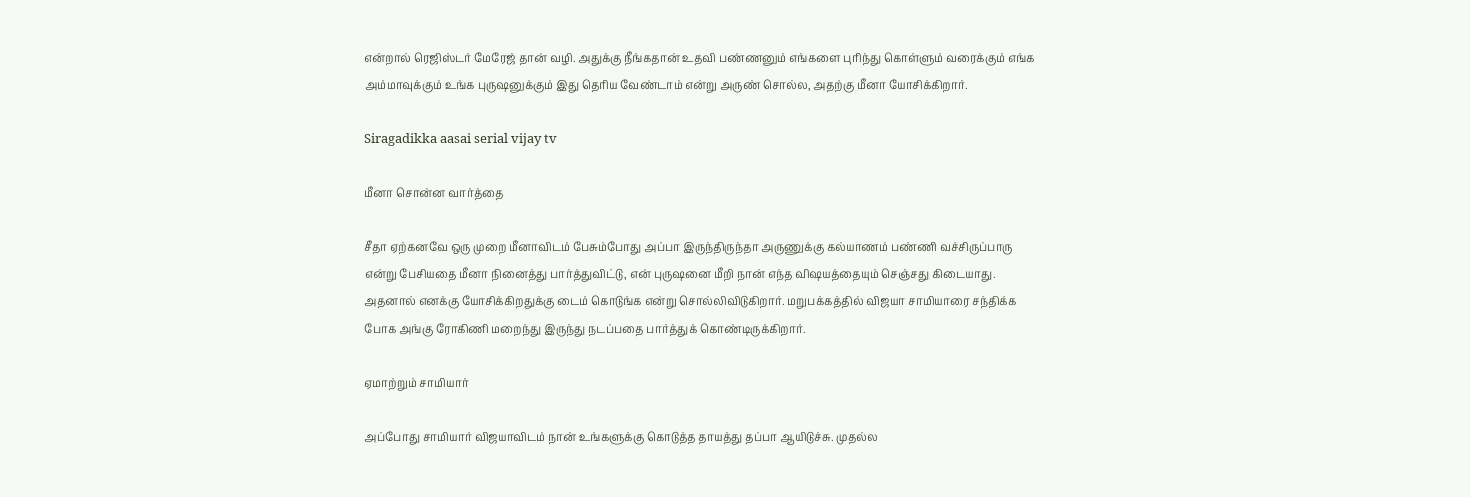என்றால் ரெஜிஸ்டர் மேரேஜ் தான் வழி. அதுக்கு நீங்கதான் உதவி பண்ணனும் எங்களை புரிந்து கொள்ளும் வரைக்கும் எங்க அம்மாவுக்கும் உங்க புருஷனுக்கும் இது தெரிய வேண்டாம் என்று அருண் சொல்ல, அதற்கு மீனா யோசிக்கிறார்.

Siragadikka aasai serial vijay tv

மீனா சொன்ன வார்த்தை

சீதா ஏற்கனவே ஒரு முறை மீனாவிடம் பேசும்போது அப்பா இருந்திருந்தா அருணுக்கு கல்யாணம் பண்ணி வச்சிருப்பாரு என்று பேசியதை மீனா நினைத்து பார்த்துவிட்டு, என் புருஷனை மீறி நான் எந்த விஷயத்தையும் செஞ்சது கிடையாது. அதனால் எனக்கு யோசிக்கிறதுக்கு டைம் கொடுங்க என்று சொல்லிவிடுகிறார். மறுபக்கத்தில் விஜயா சாமியாரை சந்திக்க போக அங்கு ரோகிணி மறைந்து இருந்து நடப்பதை பார்த்துக் கொண்டிருக்கிறார்.

ஏமாற்றும் சாமியார்

அப்போது சாமியார் விஜயாவிடம் நான் உங்களுக்கு கொடுத்த தாயத்து தப்பா ஆயிடுச்சு. முதல்ல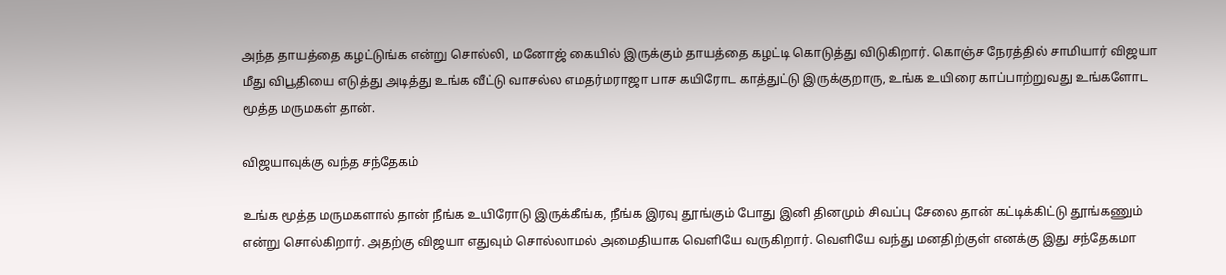அந்த தாயத்தை கழட்டுங்க என்று சொல்லி, மனோஜ் கையில் இருக்கும் தாயத்தை கழட்டி கொடுத்து விடுகிறார். கொஞ்ச நேரத்தில் சாமியார் விஜயா மீது விபூதியை எடுத்து அடித்து உங்க வீட்டு வாசல்ல எமதர்மராஜா பாச கயிரோட காத்துட்டு இருக்குறாரு, உங்க உயிரை காப்பாற்றுவது உங்களோட மூத்த மருமகள் தான்.

விஜயாவுக்கு வந்த சந்தேகம்

உங்க மூத்த மருமகளால் தான் நீங்க உயிரோடு இருக்கீங்க, நீங்க இரவு தூங்கும் போது இனி தினமும் சிவப்பு சேலை தான் கட்டிக்கிட்டு தூங்கணும் என்று சொல்கிறார். அதற்கு விஜயா எதுவும் சொல்லாமல் அமைதியாக வெளியே வருகிறார். வெளியே வந்து மனதிற்குள் எனக்கு இது சந்தேகமா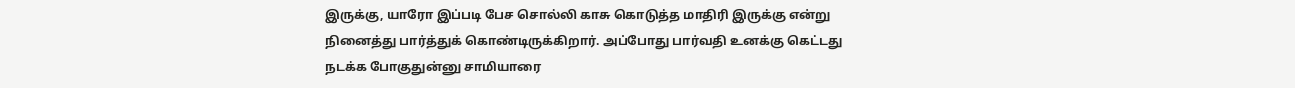இருக்கு, யாரோ இப்படி பேச சொல்லி காசு கொடுத்த மாதிரி இருக்கு என்று நினைத்து பார்த்துக் கொண்டிருக்கிறார். அப்போது பார்வதி உனக்கு கெட்டது நடக்க போகுதுன்னு சாமியாரை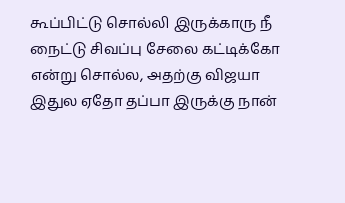கூப்பிட்டு சொல்லி இருக்காரு நீ நைட்டு சிவப்பு சேலை கட்டிக்கோ என்று சொல்ல, அதற்கு விஜயா இதுல ஏதோ தப்பா இருக்கு நான்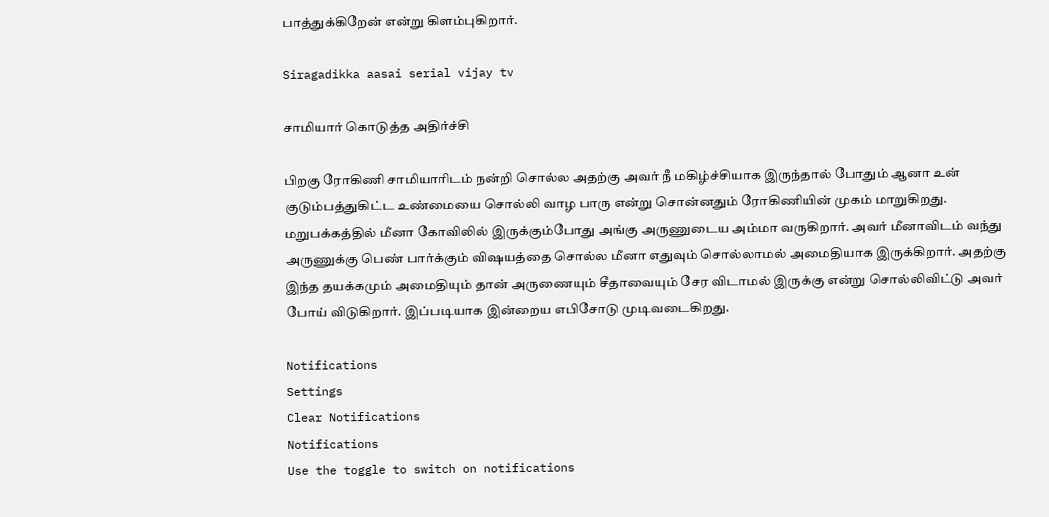பாத்துக்கிறேன் என்று கிளம்புகிறார்.

Siragadikka aasai serial vijay tv

சாமியார் கொடுத்த அதிர்ச்சி

பிறகு ரோகிணி சாமியாரிடம் நன்றி சொல்ல அதற்கு அவர் நீ மகிழ்ச்சியாக இருந்தால் போதும் ஆனா உன் குடும்பத்துகிட்ட உண்மையை சொல்லி வாழ பாரு என்று சொன்னதும் ரோகிணியின் முகம் மாறுகிறது. மறுபக்கத்தில் மீனா கோவிலில் இருக்கும்போது அங்கு அருணுடைய அம்மா வருகிறார். அவர் மீனாவிடம் வந்து அருணுக்கு பெண் பார்க்கும் விஷயத்தை சொல்ல மீனா எதுவும் சொல்லாமல் அமைதியாக இருக்கிறார். அதற்கு இந்த தயக்கமும் அமைதியும் தான் அருணையும் சீதாவையும் சேர விடாமல் இருக்கு என்று சொல்லிவிட்டு அவர் போய் விடுகிறார். இப்படியாக இன்றைய எபிசோடு முடிவடைகிறது.

Notifications
Settings
Clear Notifications
Notifications
Use the toggle to switch on notifications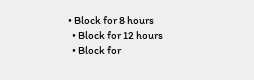• Block for 8 hours
  • Block for 12 hours
  • Block for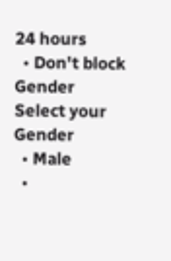24 hours
  • Don't block
Gender
Select your Gender
  • Male
  •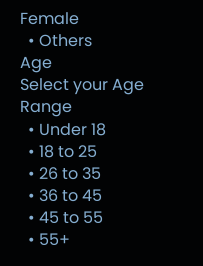Female
  • Others
Age
Select your Age Range
  • Under 18
  • 18 to 25
  • 26 to 35
  • 36 to 45
  • 45 to 55
  • 55+